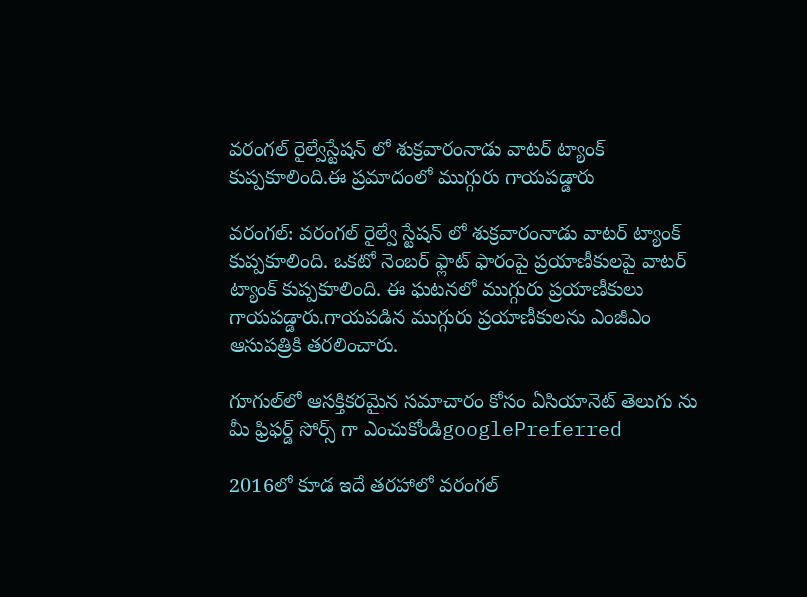వరంగల్ రైల్వేస్టేషన్ లో శుక్రవారంనాడు వాటర్ ట్యాంక్ కుప్పకూలింది.ఈ ప్రమాదంలో ముగ్గురు గాయపడ్డారు

వరంగల్: వరంగల్ రైల్వే స్టేషన్ లో శుక్రవారంనాడు వాటర్ ట్యాంక్ కుప్పకూలింది. ఒకటో నెంబర్ ఫ్లాట్ ఫారంపై ప్రయాణీకులపై వాటర్ ట్యాంక్ కుప్పకూలింది. ఈ ఘటనలో ముగ్గురు ప్రయాణీకులు గాయపడ్డారు.గాయపడిన ముగ్గురు ప్రయాణీకులను ఎంజీఎం ఆసుపత్రికి తరలించారు.

గూగుల్‌లో ఆసక్తికరమైన సమాచారం కోసం ఏసియానెట్ తెలుగు ను మీ ఫ్రిఫర్డ్ సోర్స్ గా ఎంచుకోండిgooglePreferred

2016లో కూడ ఇదే తరహాలో వరంగల్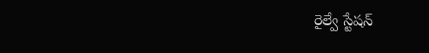రైల్వే స్టేషన్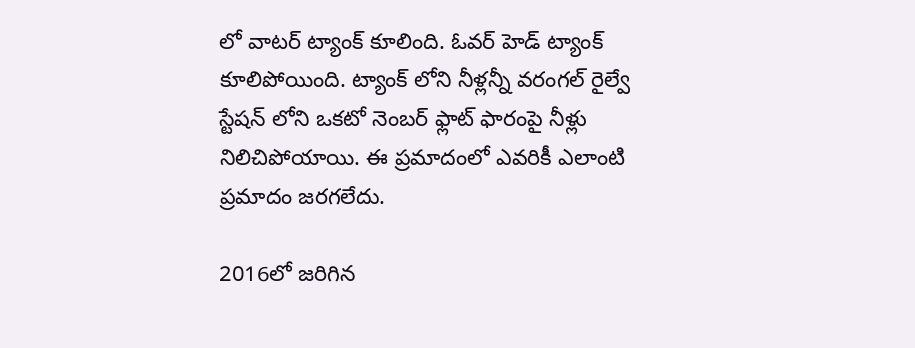లో వాటర్ ట్యాంక్ కూలింది. ఓవర్ హెడ్ ట్యాంక్ కూలిపోయింది. ట్యాంక్ లోని నీళ్లన్నీ వరంగల్ రైల్వే స్టేషన్ లోని ఒకటో నెంబర్ ఫ్లాట్ ఫారంపై నీళ్లు నిలిచిపోయాయి. ఈ ప్రమాదంలో ఎవరికీ ఎలాంటి ప్రమాదం జరగలేదు.

2016లో జరిగిన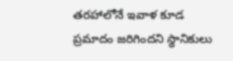తరహాలోనే ఇవాళ కూడ ప్రమాదం జరిగిందని స్థానికులు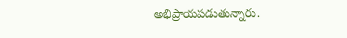అభిప్రాయపడుతున్నారు.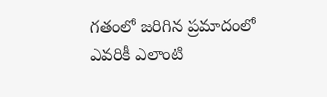గతంలో జరిగిన ప్రమాదంలో ఎవరికీ ఎలాంటి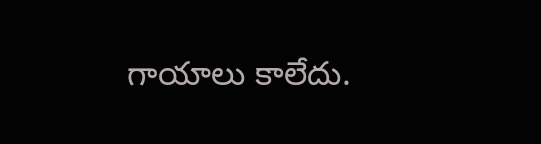గాయాలు కాలేదు.